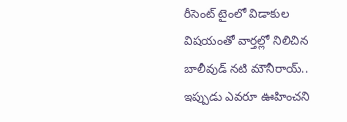రీసెంట్ టైంలో విడాకుల విషయంతో వార్తల్లో నిలిచిన బాలీవుడ్ నటి మౌనీరాయ్.. ఇప్పుడు ఎవరూ ఊహించని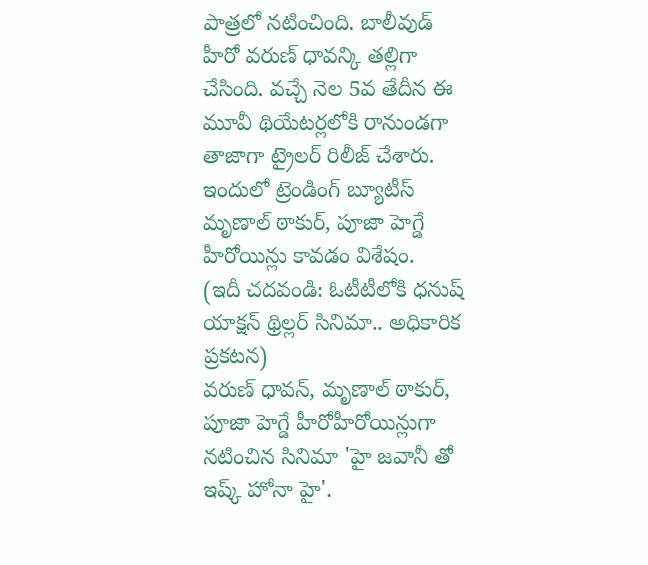పాత్రలో నటించింది. బాలీవుడ్ హీరో వరుణ్ ధావన్కి తల్లిగా చేసింది. వచ్చే నెల 5వ తేదీన ఈ మూవీ థియేటర్లలోకి రానుండగా తాజాగా ట్రైలర్ రిలీజ్ చేశారు. ఇందులో ట్రెండింగ్ బ్యూటీస్ మృణాల్ ఠాకుర్, పూజా హెగ్డే హీరోయిన్లు కావడం విశేషం.
(ఇదీ చదవండి: ఓటీటీలోకి ధనుష్ యాక్షన్ థ్రిల్లర్ సినిమా.. అధికారిక ప్రకటన)
వరుణ్ ధావన్, మృణాల్ ఠాకుర్, పూజా హెగ్డే హీరోహీరోయిన్లుగా నటించిన సినిమా 'హై జవానీ తో ఇష్క్ హోనా హై'.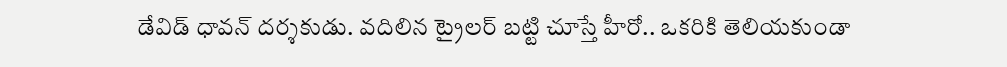డేవిడ్ ధావన్ దర్శకుడు. వదిలిన ట్రైలర్ బట్టి చూస్తే హీరో.. ఒకరికి తెలియకుండా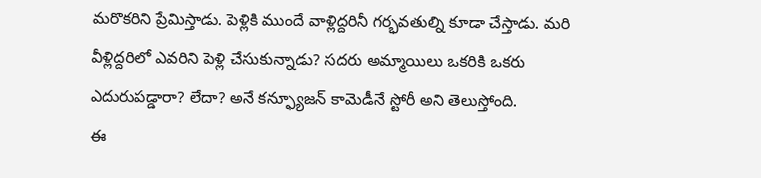మరొకరిని ప్రేమిస్తాడు. పెళ్లికి ముందే వాళ్లిద్దరినీ గర్భవతుల్ని కూడా చేస్తాడు. మరి వీళ్లిద్దరిలో ఎవరిని పెళ్లి చేసుకున్నాడు? సదరు అమ్మాయిలు ఒకరికి ఒకరు ఎదురుపడ్డారా? లేదా? అనే కన్ఫ్యూజన్ కామెడీనే స్టోరీ అని తెలుస్తోంది.
ఈ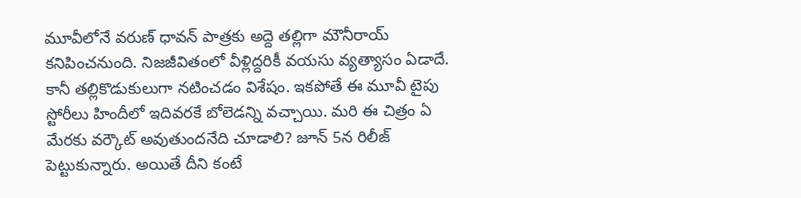మూవీలోనే వరుణ్ ధావన్ పాత్రకు అద్దె తల్లిగా మౌనీరాయ్ కనిపించనుంది. నిజజీవితంలో వీళ్లిద్దరికీ వయసు వ్యత్యాసం ఏడాదే. కానీ తల్లికొడుకులుగా నటించడం విశేషం. ఇకపోతే ఈ మూవీ టైపు స్టోరీలు హిందీలో ఇదివరకే బోలెడన్ని వచ్చాయి. మరి ఈ చిత్రం ఏ మేరకు వర్కౌట్ అవుతుందనేది చూడాలి? జూన్ 5న రిలీజ్ పెట్టుకున్నారు. అయితే దీని కంటే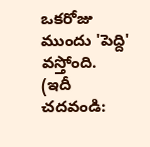ఒకరోజు ముందు 'పెద్ది' వస్తోంది.
(ఇదీ చదవండి: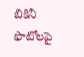బికినీ ఫొటోలపై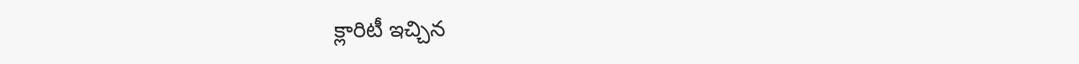క్లారిటీ ఇచ్చిన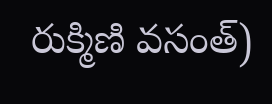రుక్మిణి వసంత్)